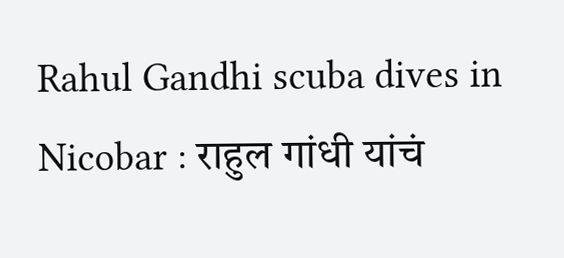Rahul Gandhi scuba dives in Nicobar : राहुल गांधी यांचं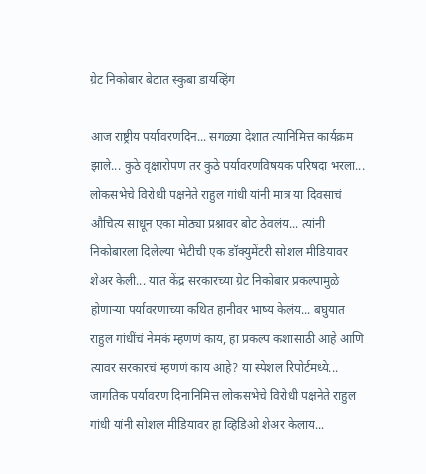ग्रेट निकोबार बेटात स्कुबा डायव्हिंग

आज राष्ट्रीय पर्यावरणदिन... सगळ्या देशात त्यानिमित्त कार्यक्रम झाले... कुठे वृक्षारोपण तर कुठे पर्यावरणविषयक परिषदा भरला... लोकसभेचे विरोधी पक्षनेते राहुल गांधी यांनी मात्र या दिवसाचं औचित्य साधून एका मोठ्या प्रश्नावर बोट ठेवलंय... त्यांनी निकोबारला दिलेल्या भेटीची एक डॉक्युमेंटरी सोशल मीडियावर शेअर केली... यात केंद्र सरकारच्या ग्रेट निकोबार प्रकल्पामुळे होणाऱ्या पर्यावरणाच्या कथित हानीवर भाष्य केलंय... बघुयात राहुल गांधींचं नेमकं म्हणणं काय, हा प्रकल्प कशासाठी आहे आणि त्यावर सरकारचं म्हणणं काय आहे? या स्पेशल रिपोर्टमध्ये...
जागतिक पर्यावरण दिनानिमित्त लोकसभेचे विरोधी पक्षनेते राहुल गांधी यांनी सोशल मीडियावर हा व्हिडिओ शेअर केलाय...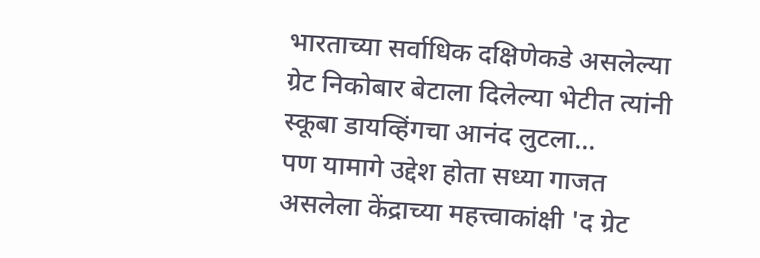भारताच्या सर्वाधिक दक्षिणेकडे असलेल्या ग्रेट निकोबार बेटाला दिलेल्या भेटीत त्यांनी स्कूबा डायव्हिंगचा आनंद लुटला...
पण यामागे उद्देश होता सध्या गाजत असलेला केंद्राच्या महत्त्वाकांक्षी 'द ग्रेट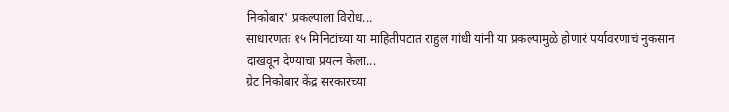निकोबार' प्रकल्पाला विरोध...
साधारणतः १५ मिनिटांच्या या माहितीपटात राहुल गांधी यांनी या प्रकल्पामुळे होणारं पर्यावरणाचं नुकसान दाखवून देण्याचा प्रयत्न केला...
ग्रेट निकोबार केंद्र सरकारच्या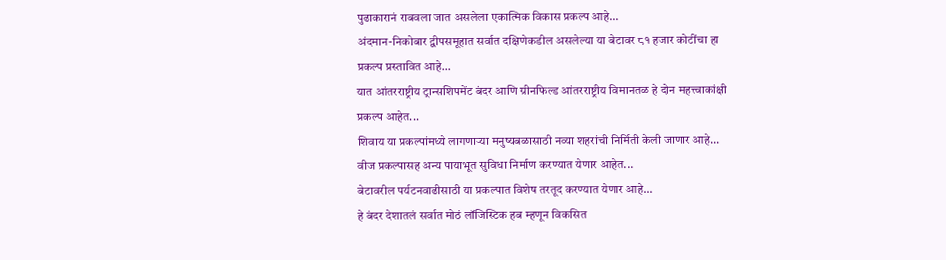पुढाकारानं राबवला जात असलेला एकात्मिक विकास प्रकल्प आहे...
अंदमान-निकोबार द्वीपसमूहात सर्वात दक्षिणेकडील असलेल्या या बेटावर ८१ हजार कोटींचा हा प्रकल्प प्रस्तावित आहे...
यात आंतरराष्ट्रीय ट्रान्सशिपमेंट बंदर आणि ग्रीनफिल्ड आंतरराष्ट्रीय विमानतळ हे दोन महत्त्वाकांक्षी प्रकल्प आहेत...
शिवाय या प्रकल्पांमध्ये लागणाऱ्या मनुष्यबळासाठी नव्या शहरांची निर्मिती केली जाणार आहे...
वीज प्रकल्पासह अन्य पायाभूत सुविधा निर्माण करण्यात येणार आहेत...
बेटावरील पर्यटनवाढीसाठी या प्रकल्पात विशेष तरतूद करण्यात येणार आहे...
हे बंदर देशातलं सर्वात मोठं लॉजिस्टिक हब म्हणून विकसित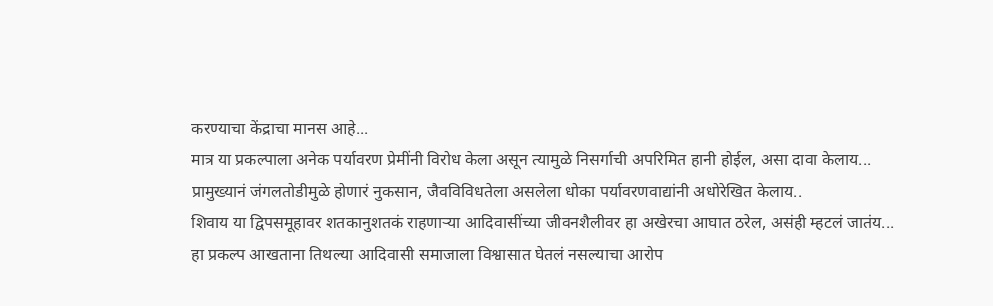करण्याचा केंद्राचा मानस आहे...
मात्र या प्रकल्पाला अनेक पर्यावरण प्रेमींनी विरोध केला असून त्यामुळे निसर्गाची अपरिमित हानी होईल, असा दावा केलाय...
प्रामुख्यानं जंगलतोडीमुळे होणारं नुकसान, जैवविविधतेला असलेला धोका पर्यावरणवाद्यांनी अधोरेखित केलाय..
शिवाय या द्विपसमूहावर शतकानुशतकं राहणाऱ्या आदिवासींच्या जीवनशैलीवर हा अखेरचा आघात ठरेल, असंही म्हटलं जातंय...
हा प्रकल्प आखताना तिथल्या आदिवासी समाजाला विश्वासात घेतलं नसल्याचा आरोप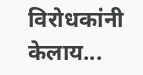विरोधकांनी केलाय...